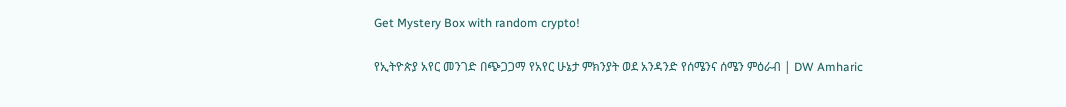Get Mystery Box with random crypto!

የኢትዮጵያ አየር መንገድ በጭጋጋማ የአየር ሁኔታ ምክንያት ወደ አንዳንድ የሰሜንና ሰሜን ምዕራብ | DW Amharic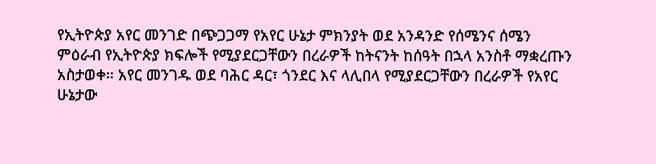የኢትዮጵያ አየር መንገድ በጭጋጋማ የአየር ሁኔታ ምክንያት ወደ አንዳንድ የሰሜንና ሰሜን ምዕራብ የኢትዮጵያ ክፍሎች የሚያደርጋቸውን በረራዎች ከትናንት ከሰዓት በኋላ አንስቶ ማቋረጡን አስታወቀ። አየር መንገዱ ወደ ባሕር ዳር፣ ጎንደር እና ላሊበላ የሚያደርጋቸውን በረራዎች የአየር ሁኔታው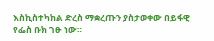እስኪስተካከል ድረስ ማቋረጡን ያስታወቀው በይፋዊ የፌስ ቡክ ገፁ ነው።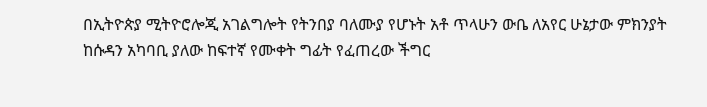በኢትዮጵያ ሚትዮሮሎጂ አገልግሎት የትንበያ ባለሙያ የሆኑት አቶ ጥላሁን ውቤ ለአየር ሁኔታው ምክንያት ከሱዳን አካባቢ ያለው ከፍተኛ የሙቀት ግፊት የፈጠረው ችግር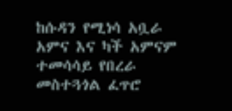ከሱዳን የሚነሳ አቧራ አምና እና ካች አምናም ተመሳሳይ የበረራ መስተጓጎል ፈጥሮ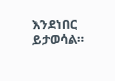እንደነበር ይታወሳል።